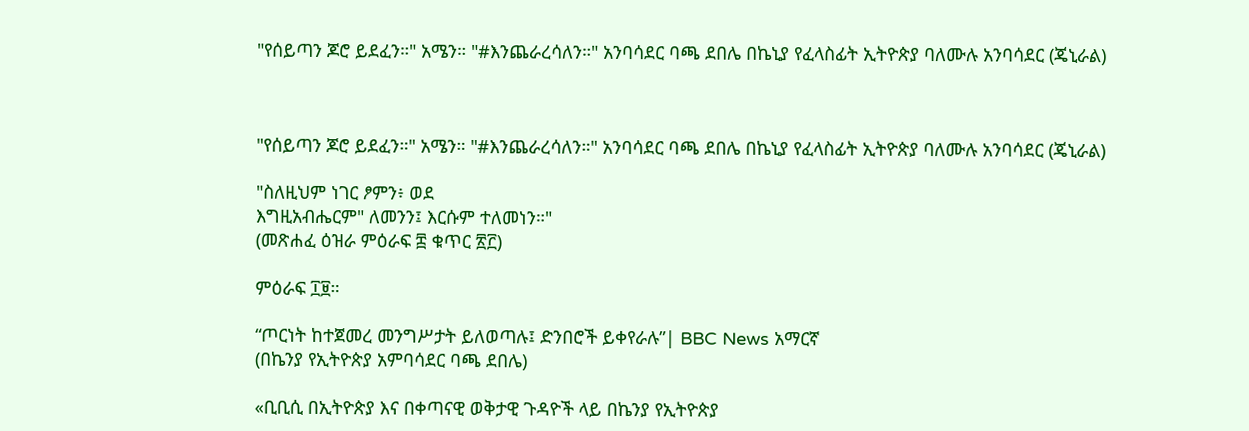"የሰይጣን ጆሮ ይደፈን።" አሜን። "#እንጨራረሳለን።" አንባሳደር ባጫ ደበሌ በኬኒያ የፈላስፊት ኢትዮጵያ ባለሙሉ አንባሳደር (ጄኒራል)



"የሰይጣን ጆሮ ይደፈን።" አሜን። "#እንጨራረሳለን።" አንባሳደር ባጫ ደበሌ በኬኒያ የፈላስፊት ኢትዮጵያ ባለሙሉ አንባሳደር (ጄኒራል)

"ስለዚህም ነገር ፆምን፥ ወደ
እግዚአብሔርም" ለመንን፤ እርሱም ተለመነን።"
(መጽሐፈ ዕዝራ ምዕራፍ ፰ ቁጥር ፳፫)

ምዕራፍ ፲፱።

“ጦርነት ከተጀመረ መንግሥታት ይለወጣሉ፤ ድንበሮች ይቀየራሉ”| BBC News አማርኛ
(በኬንያ የኢትዮጵያ አምባሳደር ባጫ ደበሌ)

«ቢቢሲ በኢትዮጵያ እና በቀጣናዊ ወቅታዊ ጉዳዮች ላይ በኬንያ የኢትዮጵያ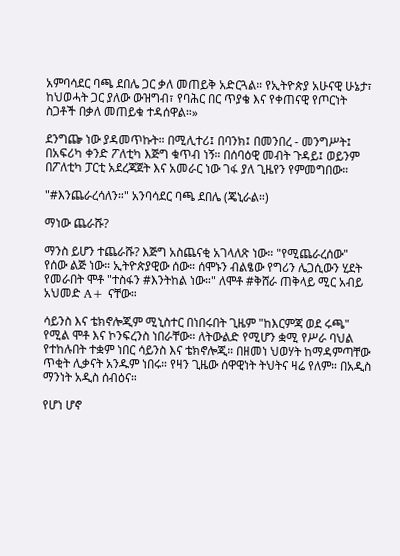አምባሳደር ባጫ ደበሌ ጋር ቃለ መጠይቅ አድርጓል። የኢትዮጵያ አሁናዊ ሁኔታ፣ ከህወሓት ጋር ያለው ውዝግብ፣ የባሕር በር ጥያቄ እና የቀጠናዊ የጦርነት ስጋቶች በቃለ መጠይቁ ተዳሰዋል።»

ደንግጬ ነው ያዳመጥኩት። በሚሊተሪ፤ በባንክ፤ በመንበረ - መንግሥት፤ በአፍሪካ ቀንድ ፖለቲካ እጅግ ቁጥብ ነኝ። በሰባዕዊ መብት ጉዳይ፤ ወይንም በፖለቲካ ፓርቲ አደረጃጀት እና አመራር ነው ገፋ ያለ ጊዜየን የምመግበው።

"#እንጨራረሳለን።" አንባሳደር ባጫ ደበሌ (ጄኒራል።)

ማነው ጨራሹ?

ማንስ ይሆን ተጨራሹ? እጅግ አስጨናቂ አገላለጽ ነው። "የሚጨራረሰው" የሰው ልጅ ነው። ኢትዮጵያዊው ሰው። ሰሞኑን ብልፄው የግሪን ሌጋሲውን ሂደት የመራበት ሞቶ "ተስፋን #እንትከል ነው።" ለሞቶ #ቅሸራ ጠቅላይ ሚር አብይ አህመድ A+ ናቸው።

ሳይንስ እና ቴክኖሎጂም ሚኒስተር በነበሩበት ጊዜም "ከእርምጃ ወደ ሩጫ" የሚል ሞቶ እና ኮንፍረንስ ነበራቸው። ለትውልድ የሚሆን ቋሚ የሥራ ባህል የተከሉበት ተቋም ነበር ሳይንስ እና ቴክኖሎጂ። በዘመነ ህወሃት ከማዳምጣቸው ጥቂት ሊቃናት አንዱም ነበሩ። የዛን ጊዜው ሰዋዊነት ትህትና ዛሬ የለም። በአዲስ ማንነት አዲስ ሰብዕና።

የሆነ ሆኖ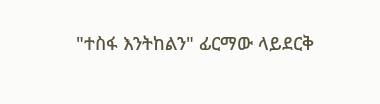"ተስፋ እንትከልን" ፊርማው ላይደርቅ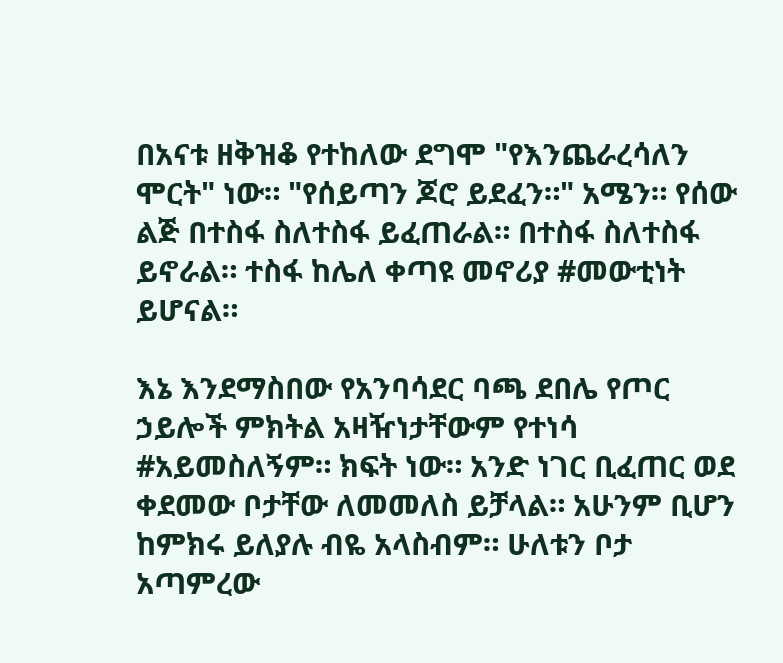በአናቱ ዘቅዝቆ የተከለው ደግሞ "የእንጨራረሳለን ሞርት" ነው። "የሰይጣን ጆሮ ይደፈን።" አሜን። የሰው ልጅ በተስፋ ስለተስፋ ይፈጠራል። በተስፋ ስለተስፋ ይኖራል። ተስፋ ከሌለ ቀጣዩ መኖሪያ #መውቲነት ይሆናል።

እኔ እንደማስበው የአንባሳደር ባጫ ደበሌ የጦር ኃይሎች ምክትል አዛዥነታቸውም የተነሳ #አይመስለኝም። ክፍት ነው። አንድ ነገር ቢፈጠር ወደ ቀደመው ቦታቸው ለመመለስ ይቻላል። አሁንም ቢሆን ከምክሩ ይለያሉ ብዬ አላስብም። ሁለቱን ቦታ አጣምረው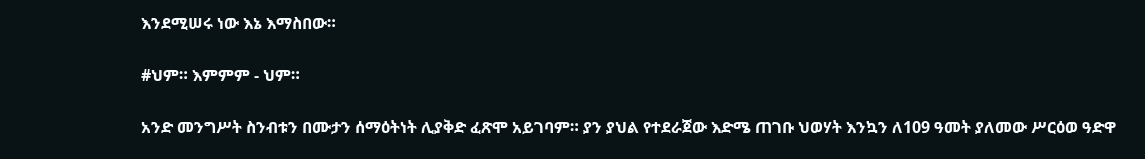እንደሚሠሩ ነው እኔ እማስበው።

#ህም። እምምም - ህም።

አንድ መንግሥት ስንብቱን በሙታን ሰማዕትነት ሊያቅድ ፈጽሞ አይገባም። ያን ያህል የተደራጀው እድሜ ጠገቡ ህወሃት እንኳን ለ109 ዓመት ያለመው ሥርዕወ ዓድዋ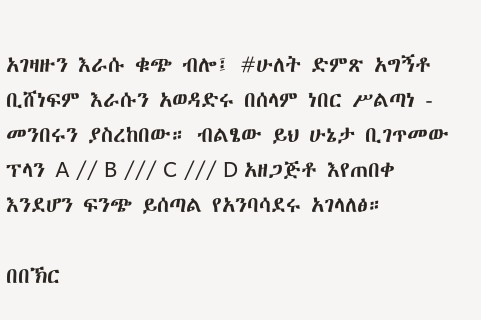አገዛዙን እራሱ ቁጭ ብሎ፤ #ሁለት ድምጽ አግኝቶ ቢሸነፍም እራሱን አወዳድሩ በሰላም ነበር ሥልጣነ - መንበሩን ያስረከበው። ብልፄው ይህ ሁኔታ ቢገጥመው ፕላን A // B /// C /// D አዘጋጅቶ እየጠበቀ እንደሆን ፍንጭ ይሰጣል የአንባሳደሩ አገላለፅ።

በበኽር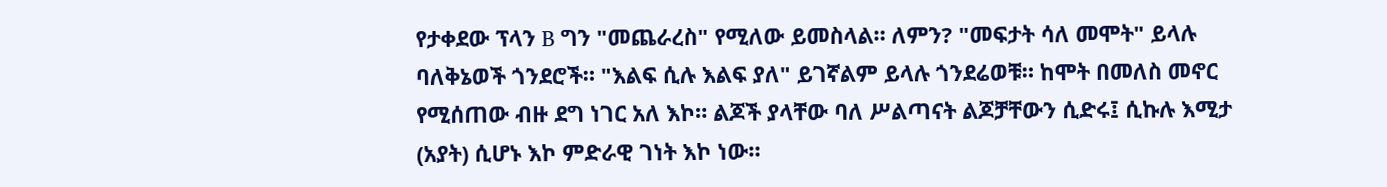የታቀደው ፕላን B ግን "መጨራረስ" የሚለው ይመስላል። ለምን? "መፍታት ሳለ መሞት" ይላሉ ባለቅኔወች ጎንደሮች። "እልፍ ሲሉ እልፍ ያለ" ይገኛልም ይላሉ ጎንደሬወቹ። ከሞት በመለስ መኖር የሚሰጠው ብዙ ደግ ነገር አለ እኮ። ልጆች ያላቸው ባለ ሥልጣናት ልጆቻቸውን ሲድሩ፤ ሲኩሉ እሚታ (አያት) ሲሆኑ እኮ ምድራዊ ገነት እኮ ነው።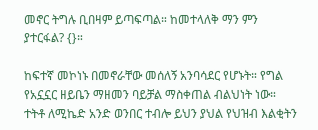መኖር ትግሉ ቢበዛም ይጣፍጣል። ከመተላለቅ ማን ምን ያተርፋል? {}።

ከፍተኛ መኮነኑ በመኖራቸው መሰለኝ አንባሳደር የሆኑት። የግል የአኗኗር ዘይቤን ማዘመን ባይቻል ማስቀጠል ብልህነት ነው። ተትቶ ለሚኬድ አንድ ወንበር ተብሎ ይህን ያህል የህዝብ እልቂትን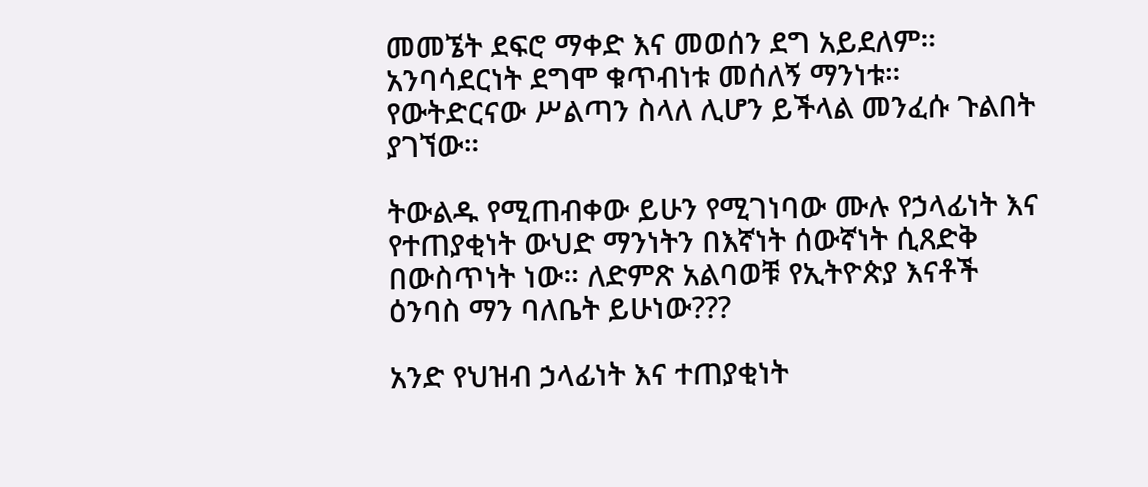መመኜት ደፍሮ ማቀድ እና መወሰን ደግ አይደለም። አንባሳደርነት ደግሞ ቁጥብነቱ መሰለኝ ማንነቱ። የውትድርናው ሥልጣን ስላለ ሊሆን ይችላል መንፈሱ ጉልበት ያገኘው።

ትውልዱ የሚጠብቀው ይሁን የሚገነባው ሙሉ የኃላፊነት እና የተጠያቂነት ውህድ ማንነትን በእኛነት ሰውኛነት ሲጸድቅ በውስጥነት ነው። ለድምጽ አልባወቹ የኢትዮጵያ እናቶች ዕንባስ ማን ባለቤት ይሁነው???

አንድ የህዝብ ኃላፊነት እና ተጠያቂነት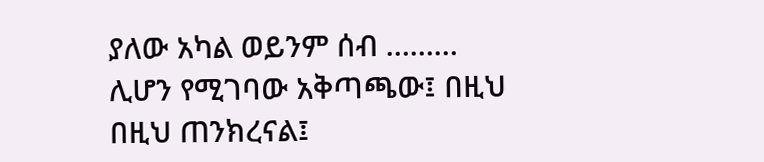ያለው አካል ወይንም ሰብ ……… ሊሆን የሚገባው አቅጣጫው፤ በዚህ በዚህ ጠንክረናል፤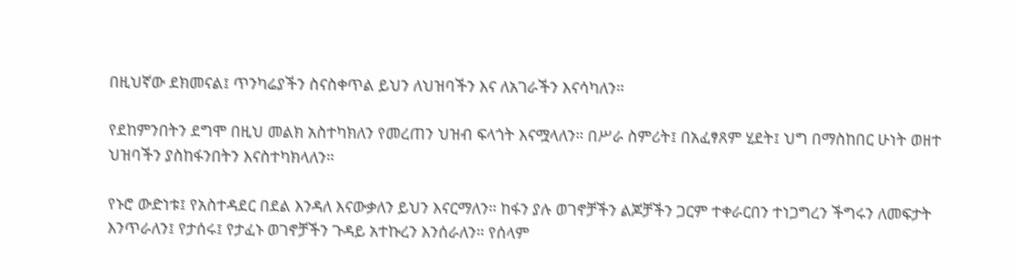በዚህኛው ደክመናል፤ ጥንካሬያችን ስናስቀጥል ይህን ለህዝባችን እና ለአገራችን እናሳካለን።

የደከምንበትን ደግሞ በዚህ መልክ አስተካክለን የመረጠን ህዝብ ፍላጎት እናሟላለን። በሥራ ስምሪት፤ በአፈፃጸም ሂደት፤ ህግ በማስከበር ሁነት ወዘተ ህዝባችን ያስከፋንበትን እናስተካክላለን።

የኑሮ ውድነቱ፤ የአስተዳደር በደል እንዳለ እናውቃለን ይህን እናርማለን። ከፋን ያሉ ወገኖቻችን ልጆቻችን ጋርም ተቀራርበን ተነጋግረን ችግሩን ለመፍታት እንጥራለን፤ የታሰሩ፤ የታፈኑ ወገኖቻችን ጉዳይ አተኩረን እንሰራለን። የሰላም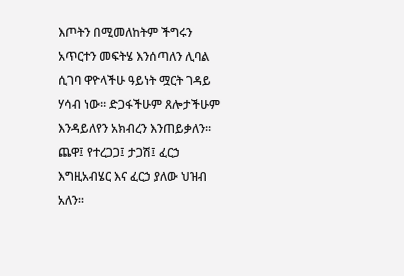እጦትን በሚመለከትም ችግሩን አጥርተን መፍትሄ እንሰጣለን ሊባል ሲገባ ዋዮላችሁ ዓይነት ሟርት ገዳይ ሃሳብ ነው። ድጋፋችሁም ጸሎታችሁም እንዳይለየን አክብረን እንጠይቃለን። ጨዋ፤ የተረጋጋ፤ ታጋሽ፤ ፈርኃ እግዚአብሄር እና ፈርኃ ያለው ህዝብ አለን።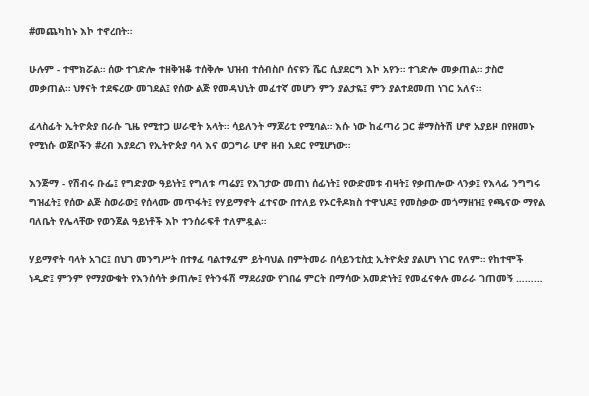#መጨካከኑ እኮ ተኖረበት።

ሁሉም - ተሞክሯል። ሰው ተገድሎ ተዘቅዝቆ ተሰቅሎ ህዝብ ተሰብስቦ ሰናዩን ሼር ሲያደርግ እኮ አየን። ተገድሎ መቃጠል። ታስሮ መቃጠል። ህፃናት ተደፍረው መገደል፤ የሰው ልጅ የመዳህኒት መፈተኛ መሆን ምን ያልታዬ፤ ምን ያልተደመጠ ነገር አለና።

ፈላስፊት ኢትዮጵያ በራሱ ጊዜ የሚተጋ ሠራዊት አላት። ሳይለንት ማጆሪቲ የሚባል። እሱ ነው ከፈጣሪ ጋር #ማስትሽ ሆኖ አያይዞ በየዘመኑ የሚነሱ ወጀቦችን #ረብ እያደረገ የኢትዮጵያ ባላ እና ወጋግራ ሆኖ ዘብ አደር የሚሆነው።

እንጅማ - የሽብሩ ቡፌ፤ የግድያው ዓይነት፤ የግለቱ ጣሬያ፤ የእገታው መጠነ ሰፊነት፤ የውድመቱ ብዛት፤ የቃጠሎው ላንቃ፤ የእላፊ ንግግሩ ግዝፈት፤ የሰው ልጅ ስወራው፤ የሰላሙ መጥፋት፤ የሃይማኖት ፈተናው በተለይ የኦርቶዶክስ ተዋህዶ፤ የመስቃው መጎማዘዝ፤ የጫናው ማየል ባለቤት የሌላቸው የወንጀል ዓይነቶች እኮ ተንሰራፍቶ ተለምዷል።

ሃይማኖት ባላት አገር፤ በህገ መንግሥት በተፃፈ ባልተፃፈም ይትባህል በምትመራ በሳይንቲስቷ ኢትዮጵያ ያልሆነ ነገር የለም። የከተሞች ነዲድ፤ ምንም የማያውቁት የእንሰሳት ቃጠሎ፤ የትንፋሽ ማደሪያው የገበሬ ምርት በማሳው አመድነት፤ የመፈናቀሉ መራራ ገጠመኝ ………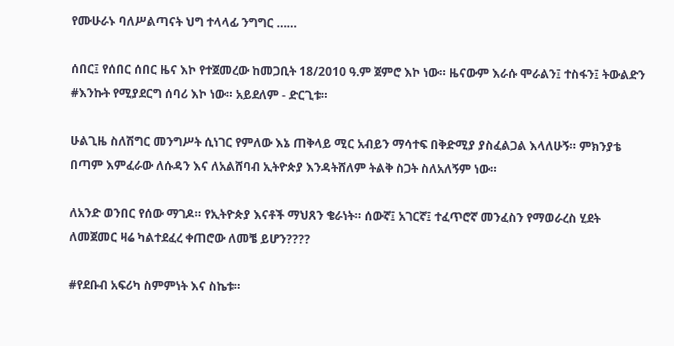የሙሁራኑ ባለሥልጣናት ህግ ተላላፊ ንግግር ……

ሰበር፤ የሰበር ሰበር ዜና እኮ የተጀመረው ከመጋቢት 18/2010 ዓ.ም ጀምሮ እኮ ነው። ዜናውም እራሱ ሞራልን፤ ተስፋን፤ ትውልድን #እንኩት የሚያደርግ ሰባሪ እኮ ነው። አይደለም - ድርጊቱ።

ሁልጊዜ ስለሽግር መንግሥት ሲነገር የምለው እኔ ጠቅላይ ሚር አብይን ማሳተፍ በቅድሚያ ያስፈልጋል እላለሁኝ። ምክንያቴ በጣም እምፈራው ለሱዳን እና ለአልሸባብ ኢትዮጵያ እንዳትሸለም ትልቅ ስጋት ስለአለኝም ነው።

ለአንድ ወንበር የሰው ማገዶ። የኢትዮጵያ እናቶች ማህጸን ቄራነት። ሰውኛ፤ አገርኛ፤ ተፈጥሮኛ መንፈስን የማወራረስ ሂደት ለመጀመር ዛሬ ካልተደፈረ ቀጠሮው ለመቼ ይሆን????

#የደቡብ አፍሪካ ስምምነት እና ስኬቱ።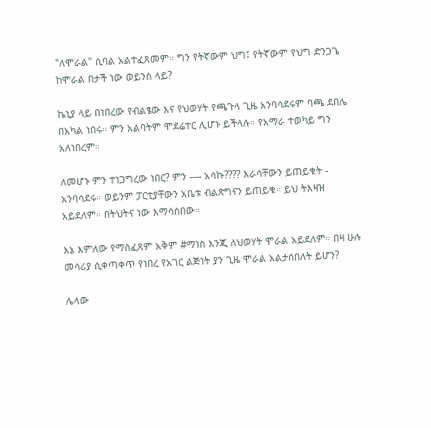"ለሞራል" ሲባል አልተፈጸመም። ግን የትኛውም ህግ፤ የትኛውም የህግ ድንጋጌ ከሞራል በታች ነው ወይንስ ላይ?

ኬኒያ ላይ በነበረው የብልፄው እና የህወሃት የጫጉላ ጊዜ አንባሳደሩም ባጫ ደበሌ በአካል ነበሩ። ምን አልባትም ሞደሬተር ሊሆኑ ይችላሉ። የአማራ ተወካይ ግን አለነበረም።

ለመሆኑ ምን ተነጋግረው ነበር? ምን ---- አሳኩ???? እራሳቸውን ይጠይቁት - አንባሳደሩ። ወይንም ፓርቲያቸውን አቤቱ ብልጽግናን ይጠይቁ። ይህ ትእዛዝ አይደለም። በትህትና ነው እማሳስበው።

እኔ እምለው የማስፈጸም አቅም #ማነስ እንጂ ለህወሃት ሞራል አይደለም። በዛ ሁሉ መሳሪያ ሲቀጣቀጥ የነበረ የአገር ልጅነት ያን ጊዜ ሞራል አልታሰበለት ይሆን?

ሌላው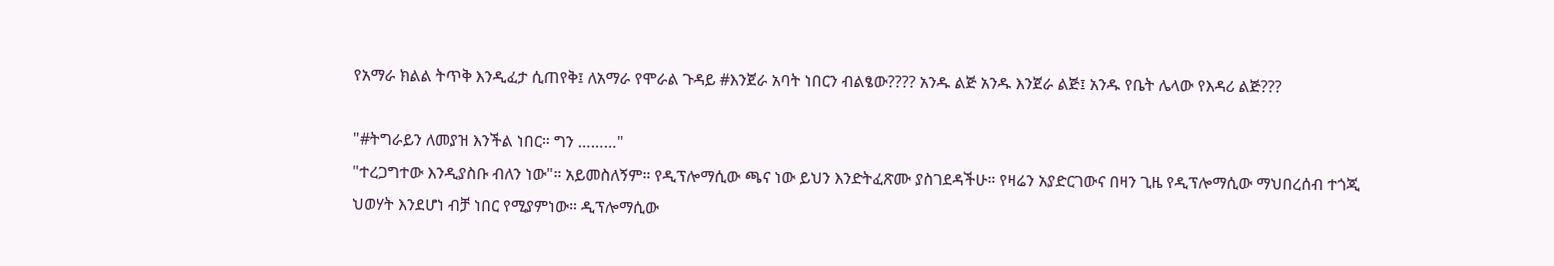የአማራ ክልል ትጥቅ እንዲፈታ ሲጠየቅ፤ ለአማራ የሞራል ጉዳይ #እንጀራ አባት ነበርን ብልፄው???? አንዱ ልጅ አንዱ እንጀራ ልጅ፤ አንዱ የቤት ሌላው የእዳሪ ልጅ???

"#ትግራይን ለመያዝ እንችል ነበር። ግን ………"
"ተረጋግተው እንዲያስቡ ብለን ነው"። አይመስለኝም። የዲፕሎማሲው ጫና ነው ይህን እንድትፈጽሙ ያስገደዳችሁ። የዛሬን አያድርገውና በዛን ጊዜ የዲፕሎማሲው ማህበረሰብ ተጎጂ ህወሃት እንደሆነ ብቻ ነበር የሚያምነው። ዲፕሎማሲው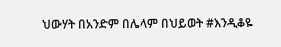ህውሃት በአንድም በሌላም በህይወት #እንዲቆዬ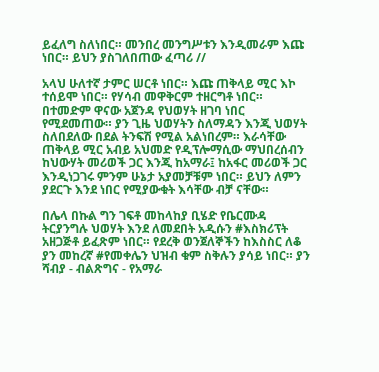ይፈለግ ስለነበር። መንበረ መንግሥቱን እንዲመራም እጩ ነበር። ይህን ያስገለበጠው ፈጣሪ //

አላህ ሁለተኛ ታምር ሠርቶ ነበር። እጩ ጠቅላይ ሚር እኮ ተሰይሞ ነበር። የሃሳብ መዋቅርም ተዘርግቶ ነበር።
በተመድም ዋናው አጀንዳ የህወሃት ዘገባ ነበር የሚደመጠው። ያን ጊዜ ህወሃትን ስለማዳን እንጂ ህወሃት ስለበደለው በደል ትንፍሽ የሚል አልነበረም። እራሳቸው ጠቅላይ ሚር አብይ አህመድ የዲፕሎማሲው ማህበረሰብን ከህውሃት መሪወች ጋር እንጂ ከአማራ፤ ከአፋር መሪወች ጋር እንዲነጋገሩ ምንም ሁኔታ አያመቻቹም ነበር። ይህን ለምን ያደርጉ እንደ ነበር የሚያውቁት እሳቸው ብቻ ናቸው።

በሌላ በኩል ግን ገፍቶ መከላከያ ቢሄድ የቤርሙዳ ትርያንግሉ ህወሃት እንደ ለመደበት አዲሱን #እስክሪፕት አዘጋጅቶ ይፈጽም ነበር። የደረቅ ወንጀለኞችን ከእስስር ለቆ ያን መከረኛ #የመቀሌን ህዝብ ቁም ስቅሉን ያሳይ ነበር። ያን ሻብያ - ብልጽግና - የአማራ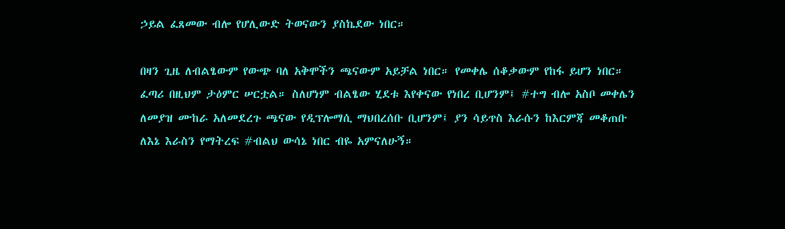ኃይል ፈጸመው ብሎ የሆሊውድ ትወናውን ያስኬደው ነበር።

በዛን ጊዜ ለብልፄውም የውጭ ባለ አቅሞችን ጫናውም አይቻል ነበር። የመቀሌ ሰቆቃውም የከፋ ይሆን ነበር። ፈጣሪ በዚህም ታዕምር ሠርቷል። ስለሆነም ብልፄው ሂደቱ እየቀናው የነበረ ቢሆንም፤ #ተግ ብሎ አስቦ መቀሌን ለመያዝ ሙከራ አለመደረጉ ጫናው የዲፕሎማሲ ማህበረሰቡ ቢሆንም፤ ያን ሳይጥስ እራሱን ከእርምጃ መቆጠቡ ለእኔ እራስን የማትረፍ #ብልህ ውሳኔ ነበር ብዬ አምናለሁኝ።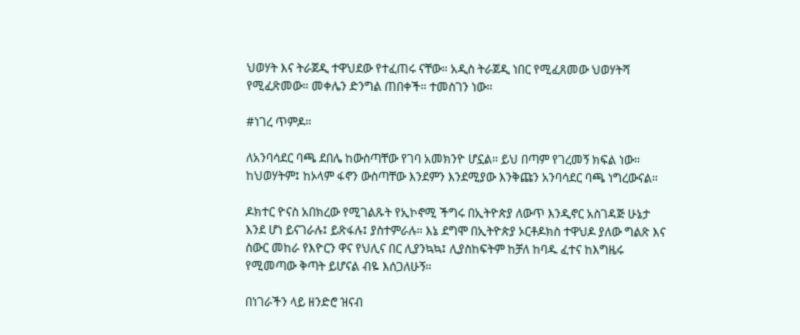ህወሃት እና ትራጀዲ ተዋህደው የተፈጠሩ ናቸው። አዲስ ትራጀዲ ነበር የሚፈጸመው ህወሃትሻ የሚፈጽመው። መቀሌን ድንግል ጠበቀች። ተመስገን ነው።

#ነገረ ጥምዶ።

ለአንባሳደር ባጫ ደበሌ ከውስጣቸው የገባ አመክንዮ ሆኗል። ይህ በጣም የገረመኝ ክፍል ነው። ከህወሃትም፤ ከኦላም ፋኖን ውስጣቸው እንደምን እንደሚያው እንቅጩን አንባሳደር ባጫ ነግረውናል።

ዶክተር ዮናስ አበክረው የሚገልጹት የኢኮኖሚ ችግሩ በኢትዮጵያ ለውጥ እንዲኖር አስገዳጅ ሁኔታ እንደ ሆነ ይናገራሉ፤ ይጽፋሉ፤ ያስተምራሉ። እኔ ደግሞ በኢትዮጵያ ኦርቶዶክስ ተዋህዶ ያለው ግልጽ እና ስውር መከራ የእዮርን ዋና የህሊና በር ሊያንኳኳ፤ ሊያስከፍትም ከቻለ ከባዱ ፈተና ከእግዜሩ የሚመጣው ቅጣት ይሆናል ብዬ እሰጋለሁኝ።

በነገራችን ላይ ዘንድሮ ዝናብ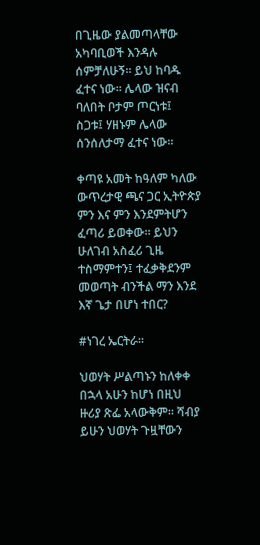በጊዜው ያልመጣላቸው አካባቢወች እንዳሉ ሰምቻለሁኝ። ይህ ከባዱ ፈተና ነው። ሌላው ዝናብ ባለበት ቦታም ጦርነቱ፤ ስጋቱ፤ ሃዘኑም ሌላው ሰንሰለታማ ፈተና ነው።

ቀጣዩ አመት ከዓለም ካለው ውጥረታዊ ጫና ጋር ኢትዮጵያ ምን እና ምን እንደምትሆን ፈጣሪ ይወቀው። ይህን ሁለገብ አስፈሪ ጊዜ ተስማምተን፤ ተፈቃቅደንም መወጣት ብንችል ማን እንደ እኛ ጌታ በሆነ ተበር?

#ነገረ ኤርትራ።

ህወሃት ሥልጣኑን ከለቀቀ በኋላ አሁን ከሆነ በዚህ ዙሪያ ጽፌ አላውቅም። ሻብያ ይሁን ህወሃት ጉዟቸውን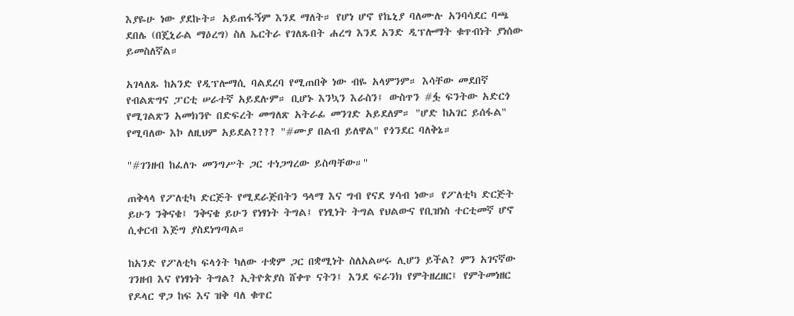እያዬሁ ነው ያደኩት። አይጠፋኝም እንደ ማለት። የሆነ ሆኖ የኬኒያ ባለሙሉ አንባሳደር ባጫ ደበሌ (በጄኒራል ማዕረግ) ስለ ኤርትራ የገለጹበት ሐረግ እንደ አንድ ዲፕሎማት ቁጥብነት ያነሰው ይመስለኛል።

አገላለጹ ከአንድ የዲፕሎማሲ ባልደረባ የሚጠበቅ ነው ብዬ አላምንም። እሳቸው መደበኛ የብልጽግና ፓርቲ ሠራተኛ አይደሉም። ቢሆኑ እንኳን እራስን፤ ውስጥን #ፏ ፍንትው አድርጎ የሚገልጽን አመክንዮ በድፍረት መግለጽ አትራፊ መንገድ አይደለም። "ሆድ ከአገር ይሰፋል" የሚባለው እኮ ለዚህም አይደል???? "#ሙያ በልብ ይለዋል" የጎንደር ባለቅኔ።

"#ገንዘብ ከፈለጉ መንግሥት ጋር ተነጋግረው ይስጣቸው።"

ጠቅላላ የፖለቲካ ድርጅት የሚደራጅበትን ዓላማ እና ግብ የናደ ሃሳብ ነው። የፖለቲካ ድርጅት ይሁን ንቅናቄ፤ ንቅናቄ ይሁን የነፃነት ትግል፤ የነፂነት ትግል የህልውና የቢዝነስ ተርቲመኛ ሆኖ ሲቀርብ እጅግ ያስደነግጣል።

ከአንድ የፖለቲካ ፍላጎት ካለው ተቋም ጋር በቋሚነት ስለአልሠሩ ሊሆን ይችል? ምን አገናኛው ገንዘብ እና የነፃነት ትግል? ኢትዮጵያስ ሸቀጥ ናትን፤ እንደ ፍራንክ የምትዘረዘር፤ የምትመነዘር የዶላር ዋጋ ከፍ እና ዝቅ ባለ ቁጥር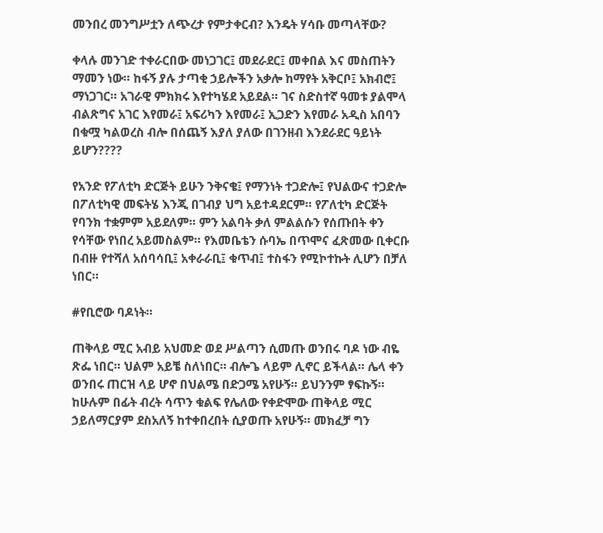መንበረ መንግሥቷን ለጭረታ የምታቀርብ? እንዴት ሃሳቡ መጣላቸው?

ቀላሉ መንገድ ተቀራርበው መነጋገር፤ መደራደር፤ መቀበል እና መስጠትን ማመን ነው። ከፋኝ ያሉ ታጣቂ ኃይሎችን አቃሎ ከማየት አቅርቦ፤ አክብሮ፤ ማነጋገር። አገራዊ ምክክሩ እየተካሄደ አይደል። ገና ስድስተኛ ዓመቱ ያልሞላ ብልጽግና አገር እየመራ፤ አፍሪካን እየመራ፤ ኢጋድን እየመራ አዲስ አበባን በቁሟ ካልወረስ ብሎ በሰጨኝ እያለ ያለው በገንዘብ እንደራደር ዓይነት ይሆን????

የአንድ የፖለቲካ ድርጅት ይሁን ንቅናቄ፤ የማንነት ተጋድሎ፤ የህልውና ተጋድሎ በፖለቲካዊ መፍትሄ እንጂ በገብያ ህግ አይተዳደርም። የፖለቲካ ድርጅት የባንክ ተቋምም አይደለም። ምን አልባት ቃለ ምልልሱን የሰጡበት ቀን የሳቸው የነበረ አይመስልም። የእመቤቴን ሱባኤ በጥሞና ፈጽመው ቢቀርቡ በብዙ የተሻለ አሰባሳቢ፤ አቀራራቢ፤ ቁጥብ፤ ተስፋን የሚኮተኩት ሊሆን በቻለ ነበር።

#የቢሮው ባዶነት።

ጠቅላይ ሚር አብይ አህመድ ወደ ሥልጣን ሲመጡ ወንበሩ ባዶ ነው ብዬ ጽፌ ነበር። ህልም አይቼ ስለነበር። ብሎጌ ላይም ሊኖር ይችላል። ሌላ ቀን ወንበሩ ጠርዝ ላይ ሆኖ በህልሜ በድጋሜ አየሁኝ። ይህንንም ፃፍኩኝ። ከሁሉም በፊት ብረት ሳጥን ቁልፍ የሌለው የቀድሞው ጠቅላይ ሚር ኃይለማርያም ደስአለኝ ከተቀበረበት ሲያወጡ አየሁኝ። መክፈቻ ግን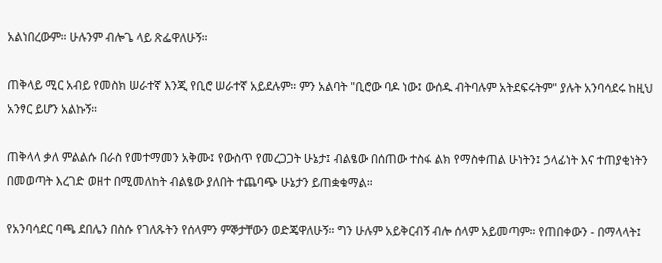አልነበረውም። ሁሉንም ብሎጌ ላይ ጽፌዋለሁኝ።

ጠቅላይ ሚር አብይ የመስክ ሠራተኛ እንጂ የቢሮ ሠራተኛ አይደሉም። ምን አልባት "ቢሮው ባዶ ነው፤ ውሰዱ ብትባሉም አትደፍሩትም" ያሉት አንባሳደሩ ከዚህ አንፃር ይሆን አልኩኝ።

ጠቅላላ ቃለ ምልልሱ በራስ የመተማመን አቅሙ፤ የውስጥ የመረጋጋት ሁኔታ፤ ብልፄው በሰጠው ተስፋ ልክ የማስቀጠል ሁነትን፤ ኃላፊነት እና ተጠያቂነትን በመወጣት እረገድ ወዘተ በሚመለከት ብልፄው ያለበት ተጨባጭ ሁኔታን ይጠቋቁማል።

የአንባሳደር ባጫ ደበሌን በስሱ የገለጹትን የሰላምን ምኞታቸውን ወድጄዋለሁኝ። ግን ሁሉም አይቅርብኝ ብሎ ሰላም አይመጣም። የጠበቀውን - በማላላት፤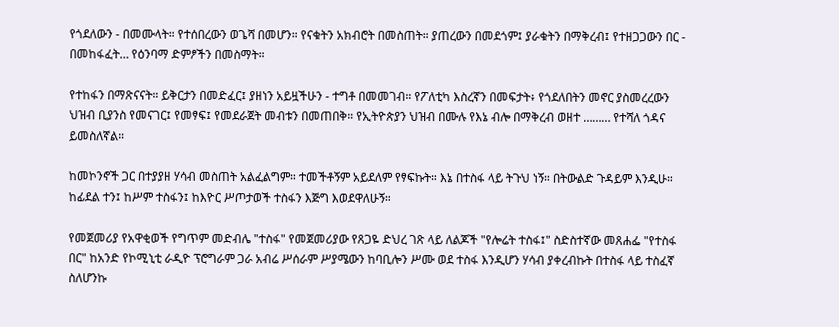የጎደለውን - በመሙላት። የተሰበረውን ወጌሻ በመሆን። የናቁትን አክብሮት በመስጠት። ያጠረውን በመደጎም፤ ያራቁትን በማቅረብ፤ የተዘጋጋውን በር - በመከፋፈት… የዕንባማ ድምፆችን በመስማት።

የተከፋን በማጽናናት። ይቅርታን በመድፈር፤ ያዘነን አይዟችሁን - ተግቶ በመመገብ። የፖለቲካ እስረኛን በመፍታት፥ የጎደለበትን መኖር ያስመረረውን ህዝብ ቢያንስ የመናገር፤ የመፃፍ፤ የመደራጀት መብቱን በመጠበቅ። የኢትዮጵያን ህዝብ በሙሉ የእኔ ብሎ በማቅረብ ወዘተ ……… የተሻለ ጎዳና ይመስለኛል።

ከመኮንኖች ጋር በተያያዘ ሃሳብ መስጠት አልፈልግም። ተመችቶኝም አይደለም የፃፍኩት። እኔ በተስፋ ላይ ትጉህ ነኝ። በትውልድ ጉዳይም እንዲሁ። ከፊደል ተን፤ ከሥም ተስፋን፤ ከእዮር ሥጦታወች ተስፋን እጅግ እወደዋለሁኝ።

የመጀመሪያ የአዋቂወች የግጥም መድብሌ "ተስፋ" የመጀመሪያው የጸጋዬ ድህረ ገጽ ላይ ለልጆች "የሎሬት ተስፋ፤" ስድስተኛው መጸሐፌ "የተስፋ በር" ከአንድ የኮሚኒቲ ራዲዮ ፕሮግራም ጋራ አብሬ ሥሰራም ሥያሜውን ከባቢሎን ሥሙ ወደ ተስፋ እንዲሆን ሃሳብ ያቀረብኩት በተስፋ ላይ ተስፈኛ ስለሆንኩ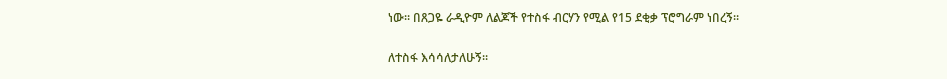ነው። በጸጋዬ ራዲዮም ለልጆች የተስፋ ብርሃን የሚል የ15 ደቂቃ ፕሮግራም ነበረኝ።

ለተስፋ እሳሳለታለሁኝ።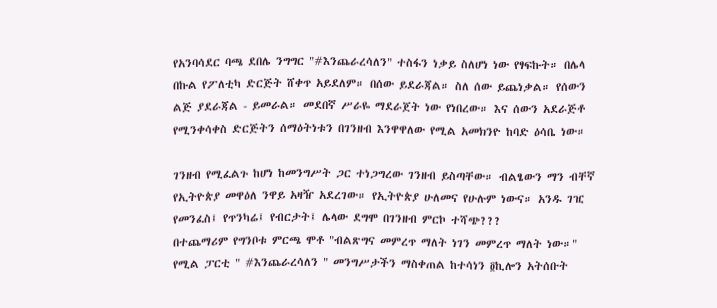የአንባሳደር ባጫ ደበሌ ንግግር "#እንጨራረሳለን" ተስፋን ነቃይ ስለሆነ ነው የፃፍኩት። በሌላ በኩል የፖለቲካ ድርጅት ሸቀጥ አይደለም። በሰው ይደራጃል። ስለ ሰው ይጨነቃል። የሰውን ልጅ ያደራጃል - ይመራል። መደበኛ ሥራዬ ማደራጀት ነው የነበረው። እና ሰውን አደራጅቶ የሚንቀሳቀስ ድርጅትን ሰማዕትነቱን በገንዘብ እንዋዋለው የሚል አመክንዮ ከባድ ዕሳቤ ነው።

ገንዘብ የሚፈልጉ ከሆነ ከመንግሥት ጋር ተነጋግረው ገንዘብ ይስጣቸው። ብልፄውን ማን ብቸኛ የኢትዮጵያ መዋዕለ ንዋይ አዛዥ አደረገው። የኢትዮጵያ ሁለመና የሁሉም ነውና። አንዱ ገዢ የመንፈስ፤ የጥንካሬ፤ የብርታት፤ ሌላው ደግሞ በገንዘብ ምርኮ ተሻጭ???
በተጨማሪም የግንቦቱ ምርጫ ሞቶ "ብልጽግና መምረጥ ማለት ነገን መምረጥ ማለት ነው።" የሚል ፓርቲ " #እንጨራረሳለን " መንግሥታችን ማስቀጠል ከተሳነን ፬ኪሎን አትሰቡት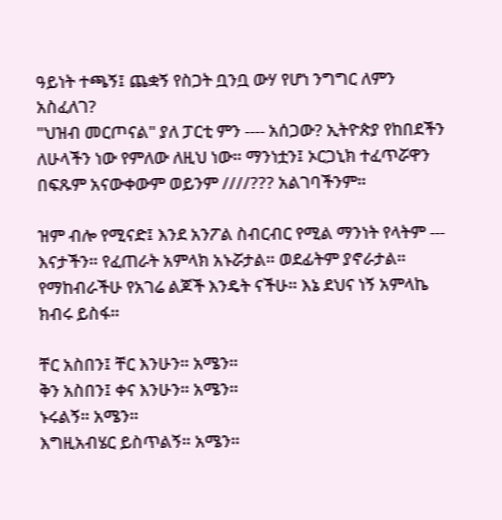ዓይነት ተጫኝ፤ ጨቋኝ የስጋት ቧንቧ ውሃ የሆነ ንግግር ለምን አስፈለገ?
"ህዝብ መርጦናል" ያለ ፓርቲ ምን ---- አሰጋው? ኢትዮጵያ የከበደችን ለሁላችን ነው የምለው ለዚህ ነው። ማንነቷን፤ ኦርጋኒክ ተፈጥሯዋን በፍጹም አናውቀውም ወይንም ////??? አልገባችንም።

ዝም ብሎ የሚናድ፤ እንደ አንፖል ስብርብር የሚል ማንነት የላትም --- እናታችን። የፈጠራት አምላክ አኑሯታል። ወደፊትም ያኖራታል።
የማከብራችሁ የአገሬ ልጆች እንዴት ናችሁ። እኔ ደህና ነኝ አምላኬ ክብሩ ይስፋ።

ቸር አስበን፤ ቸር እንሁን። አሜን።
ቅን አስበን፤ ቀና እንሁን። አሜን።
ኑሩልኝ። አሜን።
እግዚአብሄር ይስጥልኝ። አሜን።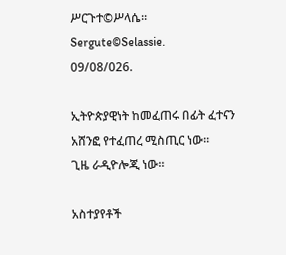ሥርጉተ©ሥላሴ።
Sergute©Selassie.
09/08/026.

ኢትዮጵያዊነት ከመፈጠሩ በፊት ፈተናን አሸንፎ የተፈጠረ ሚስጢር ነው።
ጊዜ ራዲዮሎጂ ነው።

አስተያየቶች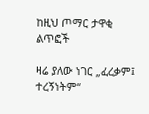ከዚህ ጦማር ታዋቂ ልጥፎች

ዛሬ ያለው ነገር „ፈረቃም፤ ተረኝነትም“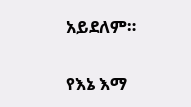አይደለም።

የእኔ እማ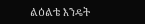ልዕልቴ እንዴት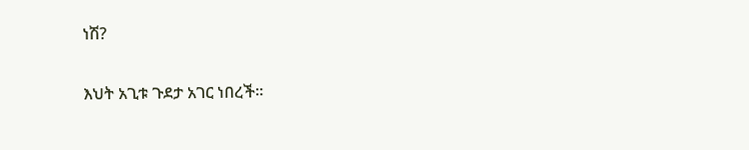ነሽ?

እህት አጊቱ ጉደታ አገር ነበረች።